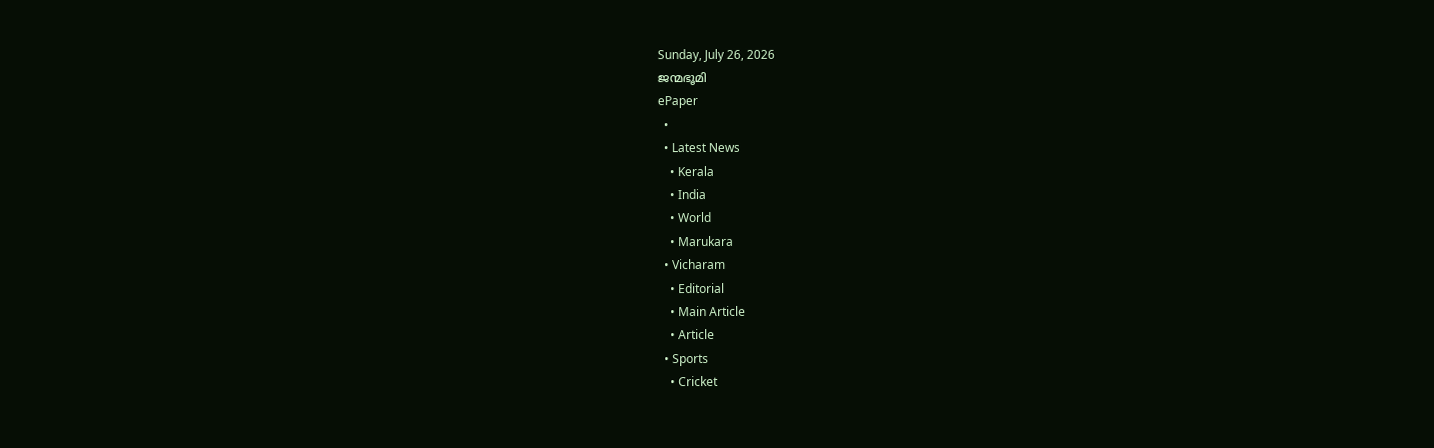Sunday, July 26, 2026
ജന്മഭൂമി
ePaper
  •
  • Latest News
    • Kerala
    • India
    • World
    • Marukara
  • Vicharam
    • Editorial
    • Main Article
    • Article
  • Sports
    • Cricket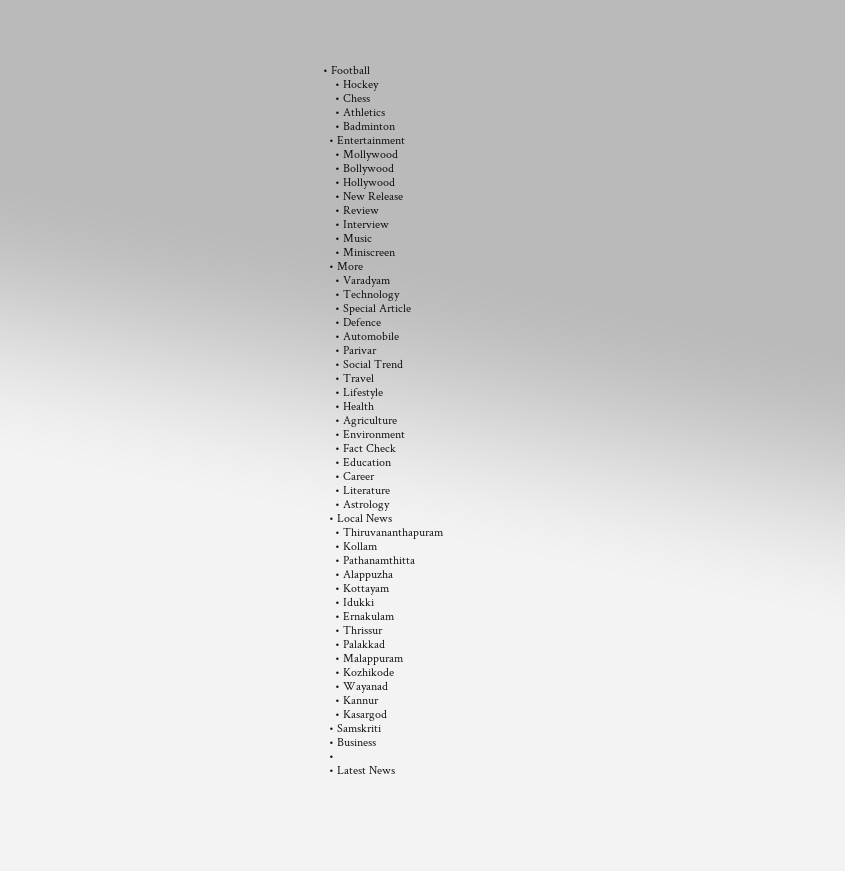• Football
    • Hockey
    • Chess
    • Athletics
    • Badminton
  • Entertainment
    • Mollywood
    • Bollywood
    • Hollywood
    • New Release
    • Review
    • Interview
    • Music
    • Miniscreen
  • More
    • Varadyam
    • Technology
    • Special Article
    • Defence
    • Automobile
    • Parivar
    • Social Trend
    • Travel
    • Lifestyle
    • Health
    • Agriculture
    • Environment
    • Fact Check
    • Education
    • Career
    • Literature
    • Astrology
  • Local News
    • Thiruvananthapuram
    • Kollam
    • Pathanamthitta
    • Alappuzha
    • Kottayam
    • Idukki
    • Ernakulam
    • Thrissur
    • Palakkad
    • Malappuram
    • Kozhikode
    • Wayanad
    • Kannur
    • Kasargod
  • Samskriti
  • Business
  •
  • Latest News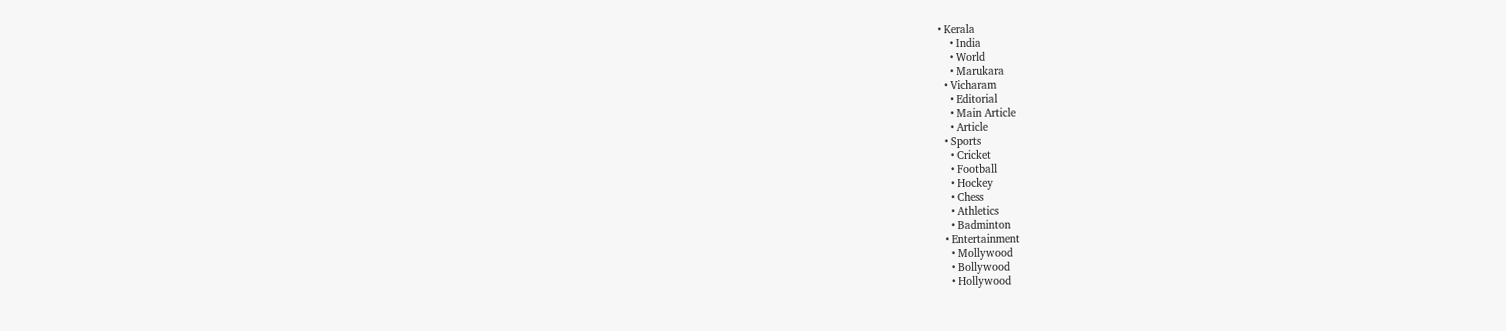• Kerala
    • India
    • World
    • Marukara
  • Vicharam
    • Editorial
    • Main Article
    • Article
  • Sports
    • Cricket
    • Football
    • Hockey
    • Chess
    • Athletics
    • Badminton
  • Entertainment
    • Mollywood
    • Bollywood
    • Hollywood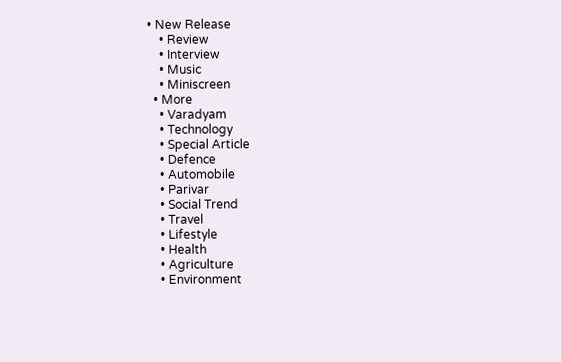• New Release
    • Review
    • Interview
    • Music
    • Miniscreen
  • More
    • Varadyam
    • Technology
    • Special Article
    • Defence
    • Automobile
    • Parivar
    • Social Trend
    • Travel
    • Lifestyle
    • Health
    • Agriculture
    • Environment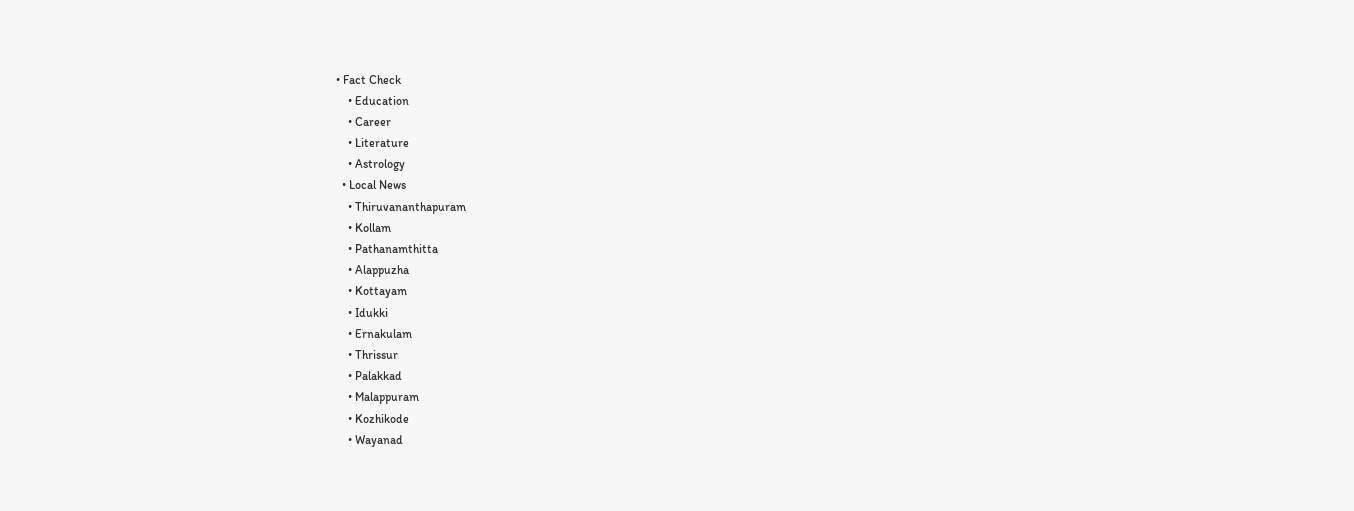• Fact Check
    • Education
    • Career
    • Literature
    • Astrology
  • Local News
    • Thiruvananthapuram
    • Kollam
    • Pathanamthitta
    • Alappuzha
    • Kottayam
    • Idukki
    • Ernakulam
    • Thrissur
    • Palakkad
    • Malappuram
    • Kozhikode
    • Wayanad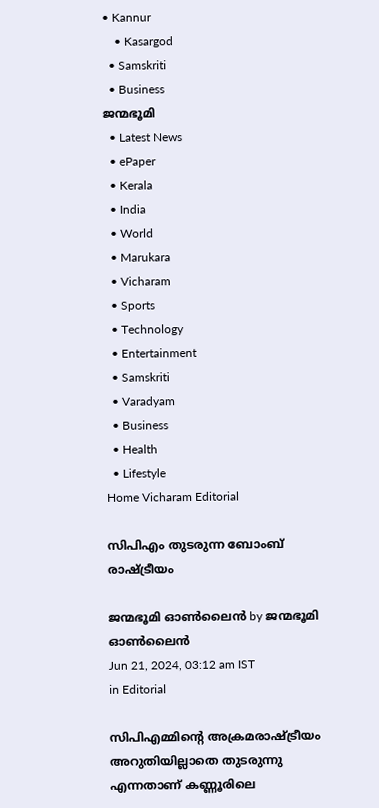• Kannur
    • Kasargod
  • Samskriti
  • Business
ജന്മഭൂമി
  • Latest News
  • ePaper
  • Kerala
  • India
  • World
  • Marukara
  • Vicharam
  • Sports
  • Technology
  • Entertainment
  • Samskriti
  • Varadyam
  • Business
  • Health
  • Lifestyle
Home Vicharam Editorial

സിപിഎം തുടരുന്ന ബോംബ് രാഷ്‌ട്രീയം

ജന്മഭൂമി ഓണ്‍ലൈന്‍ by ജന്മഭൂമി ഓണ്‍ലൈന്‍
Jun 21, 2024, 03:12 am IST
in Editorial

സിപിഎമ്മിന്റെ അക്രമരാഷ്‌ട്രീയം അറുതിയില്ലാതെ തുടരുന്നു എന്നതാണ് കണ്ണൂരിലെ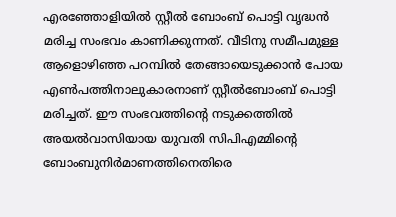എരഞ്ഞോളിയില്‍ സ്റ്റീല്‍ ബോംബ് പൊട്ടി വൃദ്ധന്‍ മരിച്ച സംഭവം കാണിക്കുന്നത്. വീടിനു സമീപമുള്ള ആളൊഴിഞ്ഞ പറമ്പില്‍ തേങ്ങായെടുക്കാന്‍ പോയ എണ്‍പത്തിനാലുകാരനാണ് സ്റ്റീല്‍ബോംബ് പൊട്ടി മരിച്ചത്. ഈ സംഭവത്തിന്റെ നടുക്കത്തില്‍ അയല്‍വാസിയായ യുവതി സിപിഎമ്മിന്റെ ബോംബുനിര്‍മാണത്തിനെതിരെ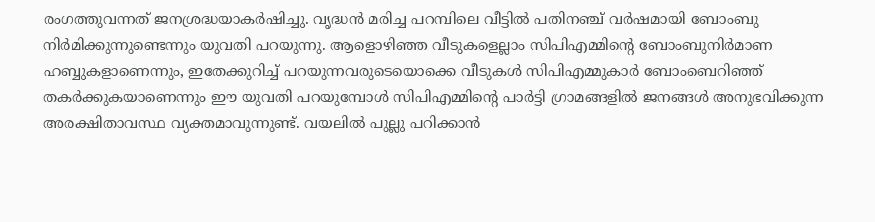രംഗത്തുവന്നത് ജനശ്രദ്ധയാകര്‍ഷിച്ചു. വൃദ്ധന്‍ മരിച്ച പറമ്പിലെ വീട്ടില്‍ പതിനഞ്ച് വര്‍ഷമായി ബോംബു നിര്‍മിക്കുന്നുണ്ടെന്നും യുവതി പറയുന്നു. ആളൊഴിഞ്ഞ വീടുകളെല്ലാം സിപിഎമ്മിന്റെ ബോംബുനിര്‍മാണ ഹബ്ബുകളാണെന്നും, ഇതേക്കുറിച്ച് പറയുന്നവരുടെയൊക്കെ വീടുകള്‍ സിപിഎമ്മുകാര്‍ ബോംബെറിഞ്ഞ് തകര്‍ക്കുകയാണെന്നും ഈ യുവതി പറയുമ്പോള്‍ സിപിഎമ്മിന്റെ പാര്‍ട്ടി ഗ്രാമങ്ങളില്‍ ജനങ്ങള്‍ അനുഭവിക്കുന്ന അരക്ഷിതാവസ്ഥ വ്യക്തമാവുന്നുണ്ട്. വയലില്‍ പുല്ലു പറിക്കാന്‍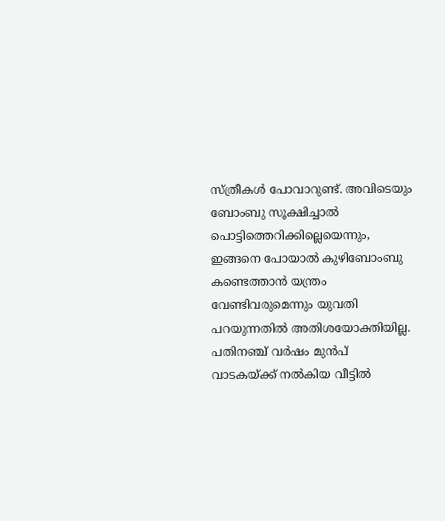സ്ത്രീകള്‍ പോവാറുണ്ട്. അവിടെയും ബോംബു സൂക്ഷിച്ചാല്‍ പൊട്ടിത്തെറിക്കില്ലെയെന്നും, ഇങ്ങനെ പോയാല്‍ കുഴിബോംബു കണ്ടെത്താന്‍ യന്ത്രം വേണ്ടിവരുമെന്നും യുവതി പറയുന്നതില്‍ അതിശയോക്തിയില്ല. പതിനഞ്ച് വര്‍ഷം മുന്‍പ് വാടകയ്‌ക്ക് നല്‍കിയ വീട്ടില്‍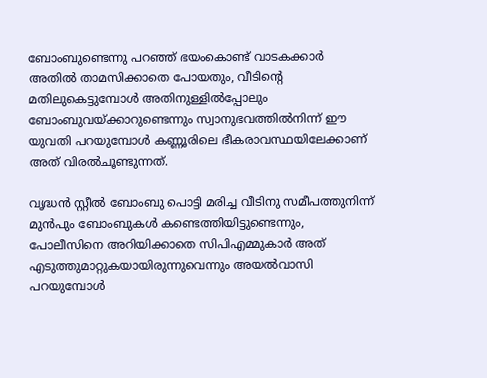ബോംബുണ്ടെന്നു പറഞ്ഞ് ഭയംകൊണ്ട് വാടകക്കാര്‍ അതില്‍ താമസിക്കാതെ പോയതും, വീടിന്റെ മതിലുകെട്ടുമ്പോള്‍ അതിനുള്ളില്‍പ്പോലും ബോംബുവയ്‌ക്കാറുണ്ടെന്നും സ്വാനുഭവത്തില്‍നിന്ന് ഈ യുവതി പറയുമ്പോള്‍ കണ്ണൂരിലെ ഭീകരാവസ്ഥയിലേക്കാണ് അത് വിരല്‍ചൂണ്ടുന്നത്.

വൃദ്ധന്‍ സ്റ്റീല്‍ ബോംബു പൊട്ടി മരിച്ച വീടിനു സമീപത്തുനിന്ന് മുന്‍പും ബോംബുകള്‍ കണ്ടെത്തിയിട്ടുണ്ടെന്നും, പോലീസിനെ അറിയിക്കാതെ സിപിഎമ്മുകാര്‍ അത് എടുത്തുമാറ്റുകയായിരുന്നുവെന്നും അയല്‍വാസി പറയുമ്പോള്‍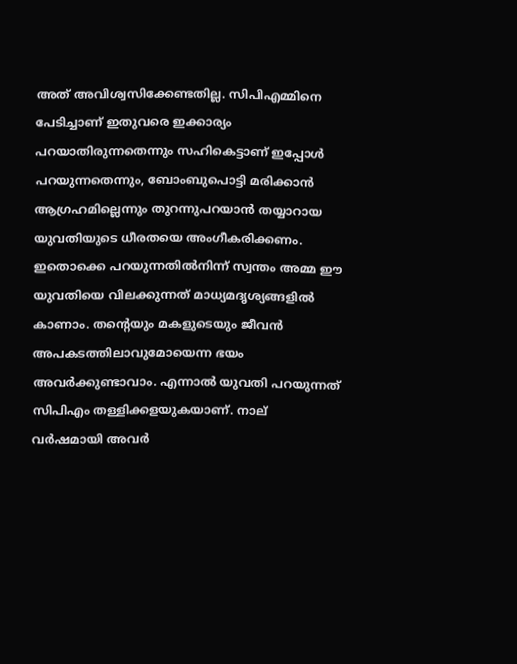അത് അവിശ്വസിക്കേണ്ടതില്ല. സിപിഎമ്മിനെ പേടിച്ചാണ് ഇതുവരെ ഇക്കാര്യം പറയാതിരുന്നതെന്നും സഹികെട്ടാണ് ഇപ്പോള്‍ പറയുന്നതെന്നും, ബോംബുപൊട്ടി മരിക്കാന്‍ ആഗ്രഹമില്ലെന്നും തുറന്നുപറയാന്‍ തയ്യാറായ യുവതിയുടെ ധീരതയെ അംഗീകരിക്കണം. ഇതൊക്കെ പറയുന്നതില്‍നിന്ന് സ്വന്തം അമ്മ ഈ യുവതിയെ വിലക്കുന്നത് മാധ്യമദൃശ്യങ്ങളില്‍ കാണാം. തന്റെയും മകളുടെയും ജീവന്‍ അപകടത്തിലാവുമോയെന്ന ഭയം അവര്‍ക്കുണ്ടാവാം. എന്നാല്‍ യുവതി പറയുന്നത് സിപിഎം തള്ളിക്കളയുകയാണ്. നാല് വര്‍ഷമായി അവര്‍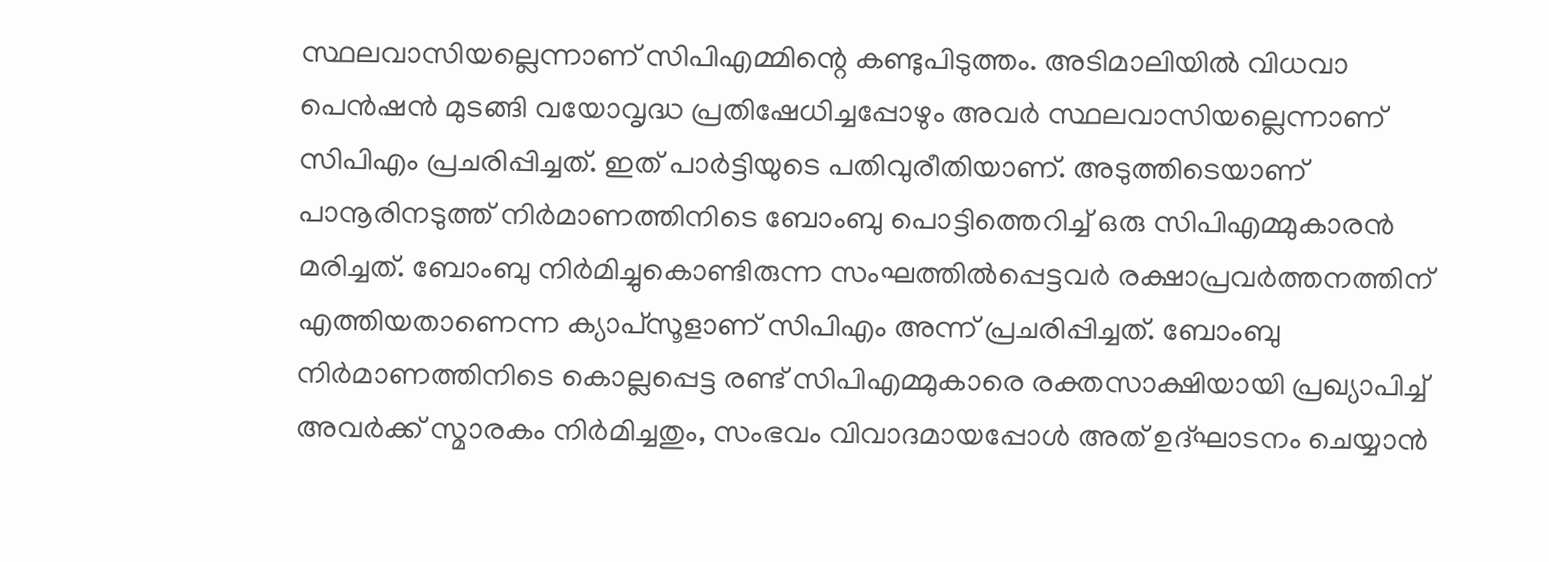സ്ഥലവാസിയല്ലെന്നാണ് സിപിഎമ്മിന്റെ കണ്ടുപിടുത്തം. അടിമാലിയില്‍ വിധവാ പെന്‍ഷന്‍ മുടങ്ങി വയോവൃദ്ധ പ്രതിഷേധിച്ചപ്പോഴും അവര്‍ സ്ഥലവാസിയല്ലെന്നാണ് സിപിഎം പ്രചരിപ്പിച്ചത്. ഇത് പാര്‍ട്ടിയുടെ പതിവുരീതിയാണ്. അടുത്തിടെയാണ് പാനൂരിനടുത്ത് നിര്‍മാണത്തിനിടെ ബോംബു പൊട്ടിത്തെറിച്ച് ഒരു സിപിഎമ്മുകാരന്‍ മരിച്ചത്. ബോംബു നിര്‍മിച്ചുകൊണ്ടിരുന്ന സംഘത്തില്‍പ്പെട്ടവര്‍ രക്ഷാപ്രവര്‍ത്തനത്തിന് എത്തിയതാണെന്ന ക്യാപ്‌സൂളാണ് സിപിഎം അന്ന് പ്രചരിപ്പിച്ചത്. ബോംബു നിര്‍മാണത്തിനിടെ കൊല്ലപ്പെട്ട രണ്ട് സിപിഎമ്മുകാരെ രക്തസാക്ഷിയായി പ്രഖ്യാപിച്ച് അവര്‍ക്ക് സ്മാരകം നിര്‍മിച്ചതും, സംഭവം വിവാദമായപ്പോള്‍ അത് ഉദ്ഘാടനം ചെയ്യാന്‍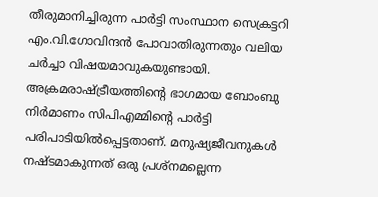തീരുമാനിച്ചിരുന്ന പാര്‍ട്ടി സംസ്ഥാന സെക്രട്ടറി എം.വി.ഗോവിന്ദന്‍ പോവാതിരുന്നതും വലിയ ചര്‍ച്ചാ വിഷയമാവുകയുണ്ടായി. അക്രമരാഷ്‌ട്രീയത്തിന്റെ ഭാഗമായ ബോംബു നിര്‍മാണം സിപിഎമ്മിന്റെ പാര്‍ട്ടി പരിപാടിയില്‍പ്പെട്ടതാണ്. മനുഷ്യജീവനുകള്‍ നഷ്ടമാകുന്നത് ഒരു പ്രശ്‌നമല്ലെന്ന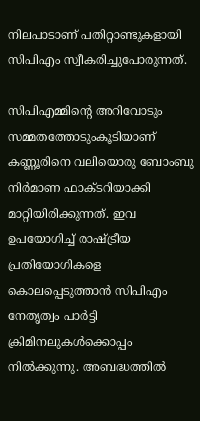നിലപാടാണ് പതിറ്റാണ്ടുകളായി സിപിഎം സ്വീകരിച്ചുപോരുന്നത്.

സിപിഎമ്മിന്റെ അറിവോടും സമ്മതത്തോടുംകൂടിയാണ് കണ്ണൂരിനെ വലിയൊരു ബോംബു നിര്‍മാണ ഫാക്ടറിയാക്കി മാറ്റിയിരിക്കുന്നത്. ഇവ ഉപയോഗിച്ച് രാഷ്‌ട്രീയ പ്രതിയോഗികളെ കൊലപ്പെടുത്താന്‍ സിപിഎം നേതൃത്വം പാര്‍ട്ടി ക്രിമിനലുകള്‍ക്കൊപ്പം നില്‍ക്കുന്നു. അബദ്ധത്തില്‍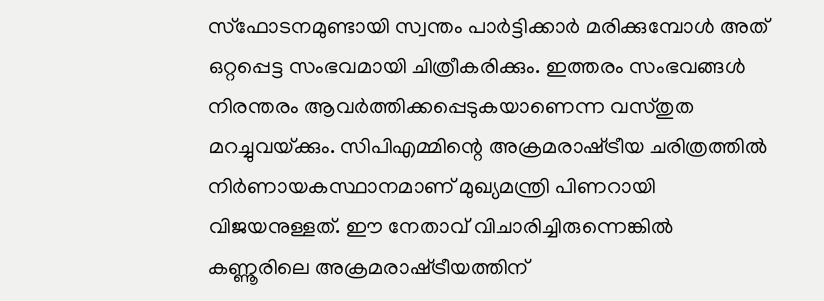സ്‌ഫോടനമുണ്ടായി സ്വന്തം പാര്‍ട്ടിക്കാര്‍ മരിക്കുമ്പോള്‍ അത് ഒറ്റപ്പെട്ട സംഭവമായി ചിത്രീകരിക്കും. ഇത്തരം സംഭവങ്ങള്‍ നിരന്തരം ആവര്‍ത്തിക്കപ്പെടുകയാണെന്ന വസ്തുത മറച്ചുവയ്‌ക്കും. സിപിഎമ്മിന്റെ അക്രമരാഷ്‌ട്രീയ ചരിത്രത്തില്‍ നിര്‍ണായകസ്ഥാനമാണ് മുഖ്യമന്ത്രി പിണറായി വിജയനുള്ളത്. ഈ നേതാവ് വിചാരിച്ചിരുന്നെങ്കില്‍ കണ്ണൂരിലെ അക്രമരാഷ്‌ട്രീയത്തിന്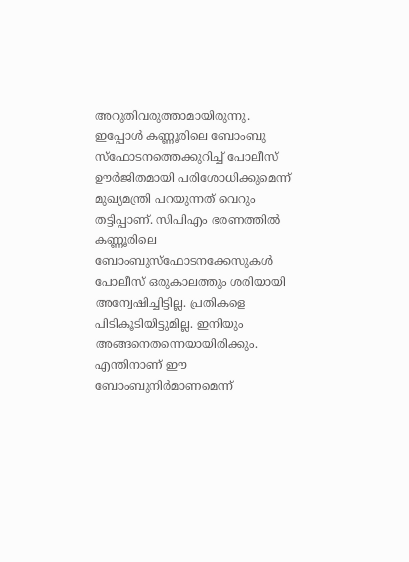അറുതിവരുത്താമായിരുന്നു. ഇപ്പോള്‍ കണ്ണൂരിലെ ബോംബു സ്‌ഫോടനത്തെക്കുറിച്ച് പോലീസ് ഊര്‍ജിതമായി പരിശോധിക്കുമെന്ന് മുഖ്യമന്ത്രി പറയുന്നത് വെറും തട്ടിപ്പാണ്. സിപിഎം ഭരണത്തില്‍ കണ്ണൂരിലെ ബോംബുസ്‌ഫോടനക്കേസുകള്‍ പോലീസ് ഒരുകാലത്തും ശരിയായി അന്വേഷിച്ചിട്ടില്ല. പ്രതികളെ പിടികൂടിയിട്ടുമില്ല. ഇനിയും അങ്ങനെതന്നെയായിരിക്കും. എന്തിനാണ് ഈ ബോംബുനിര്‍മാണമെന്ന്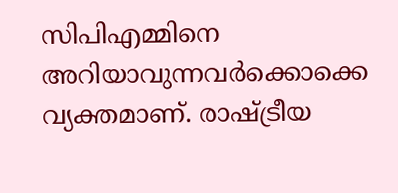സിപിഎമ്മിനെ അറിയാവുന്നവര്‍ക്കൊക്കെ വ്യക്തമാണ്. രാഷ്‌ട്രീയ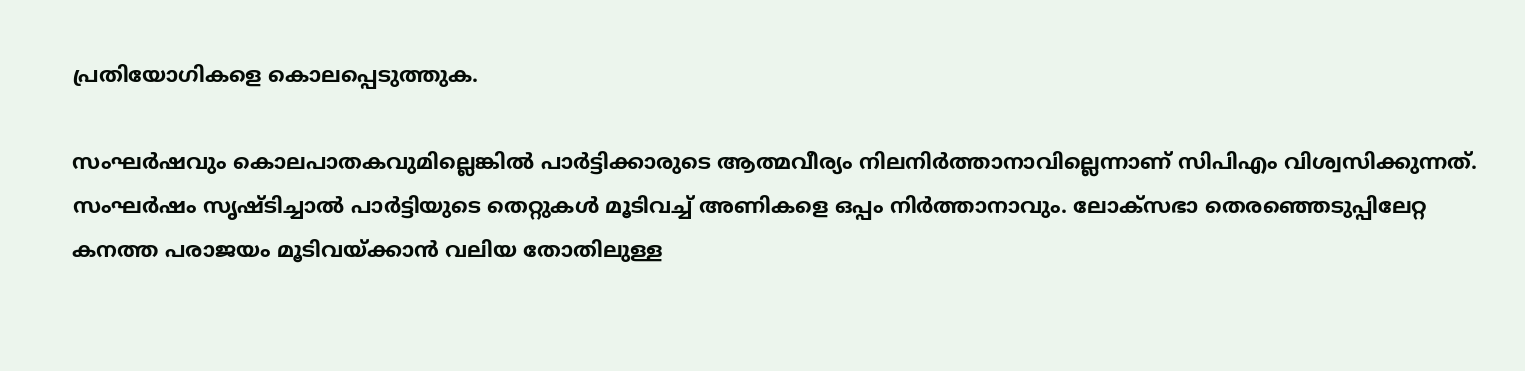പ്രതിയോഗികളെ കൊലപ്പെടുത്തുക.

സംഘര്‍ഷവും കൊലപാതകവുമില്ലെങ്കില്‍ പാര്‍ട്ടിക്കാരുടെ ആത്മവീര്യം നിലനിര്‍ത്താനാവില്ലെന്നാണ് സിപിഎം വിശ്വസിക്കുന്നത്. സംഘര്‍ഷം സൃഷ്ടിച്ചാല്‍ പാര്‍ട്ടിയുടെ തെറ്റുകള്‍ മൂടിവച്ച് അണികളെ ഒപ്പം നിര്‍ത്താനാവും. ലോക്‌സഭാ തെരഞ്ഞെടുപ്പിലേറ്റ കനത്ത പരാജയം മൂടിവയ്‌ക്കാന്‍ വലിയ തോതിലുള്ള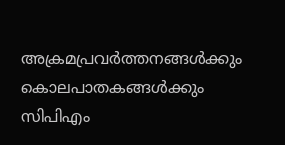അക്രമപ്രവര്‍ത്തനങ്ങള്‍ക്കും കൊലപാതകങ്ങള്‍ക്കും സിപിഎം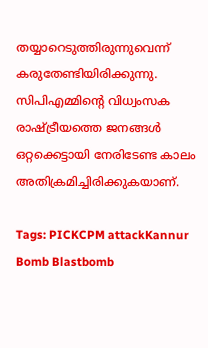തയ്യാറെടുത്തിരുന്നുവെന്ന് കരുതേണ്ടിയിരിക്കുന്നു. സിപിഎമ്മിന്റെ വിധ്വംസക രാഷ്‌ട്രീയത്തെ ജനങ്ങള്‍ ഒറ്റക്കെട്ടായി നേരിടേണ്ട കാലം അതിക്രമിച്ചിരിക്കുകയാണ്.

Tags: PICKCPM attackKannur Bomb Blastbomb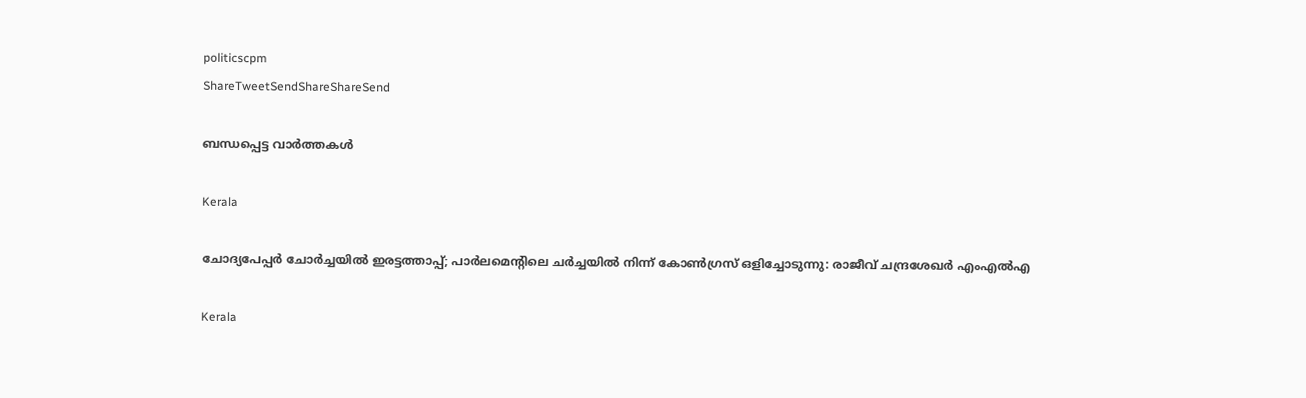politicscpm
ShareTweetSendShareShareSend

ബന്ധപ്പെട്ട വാര്‍ത്തകള്‍

Kerala

ചോദ്യപേപ്പര്‍ ചോര്‍ച്ചയില്‍ ഇരട്ടത്താപ്പ്; പാര്‍ലമെന്റിലെ ചര്‍ച്ചയില്‍ നിന്ന് കോണ്‍ഗ്രസ് ഒളിച്ചോടുന്നു: രാജീവ് ചന്ദ്രശേഖര്‍ എംഎല്‍എ

Kerala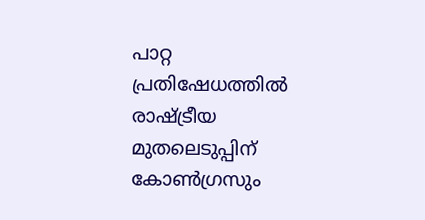പാറ്റ പ്രതിഷേധത്തില്‍ രാഷ്‌ട്രീയ മുതലെടുപ്പിന് കോണ്‍ഗ്രസും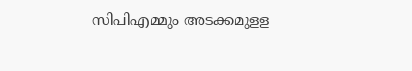സിപിഎമ്മും അടക്കമുളള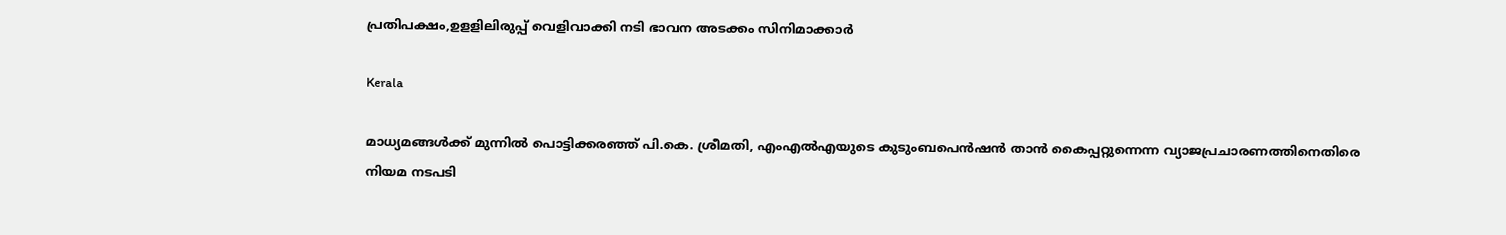പ്രതിപക്ഷം,ഉളളിലിരുപ്പ് വെളിവാക്കി നടി ഭാവന അടക്കം സിനിമാക്കാര്‍

Kerala

മാധ്യമങ്ങൾക്ക് മുന്നിൽ പൊട്ടിക്കരഞ്ഞ് പി.കെ. ശ്രീമതി, എംഎൽഎയുടെ കുടുംബപെൻഷൻ താൻ കൈപ്പറ്റുന്നെന്ന വ്യാജപ്രചാരണത്തിനെതിരെ നിയമ നടപടി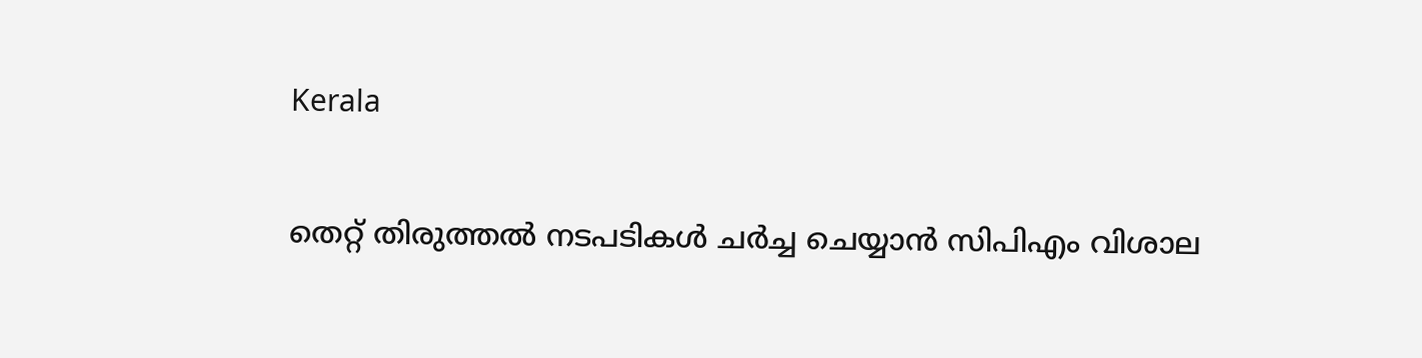Kerala

തെറ്റ് തിരുത്തല്‍ നടപടികള്‍ ചര്‍ച്ച ചെയ്യാന്‍ സിപിഎം വിശാല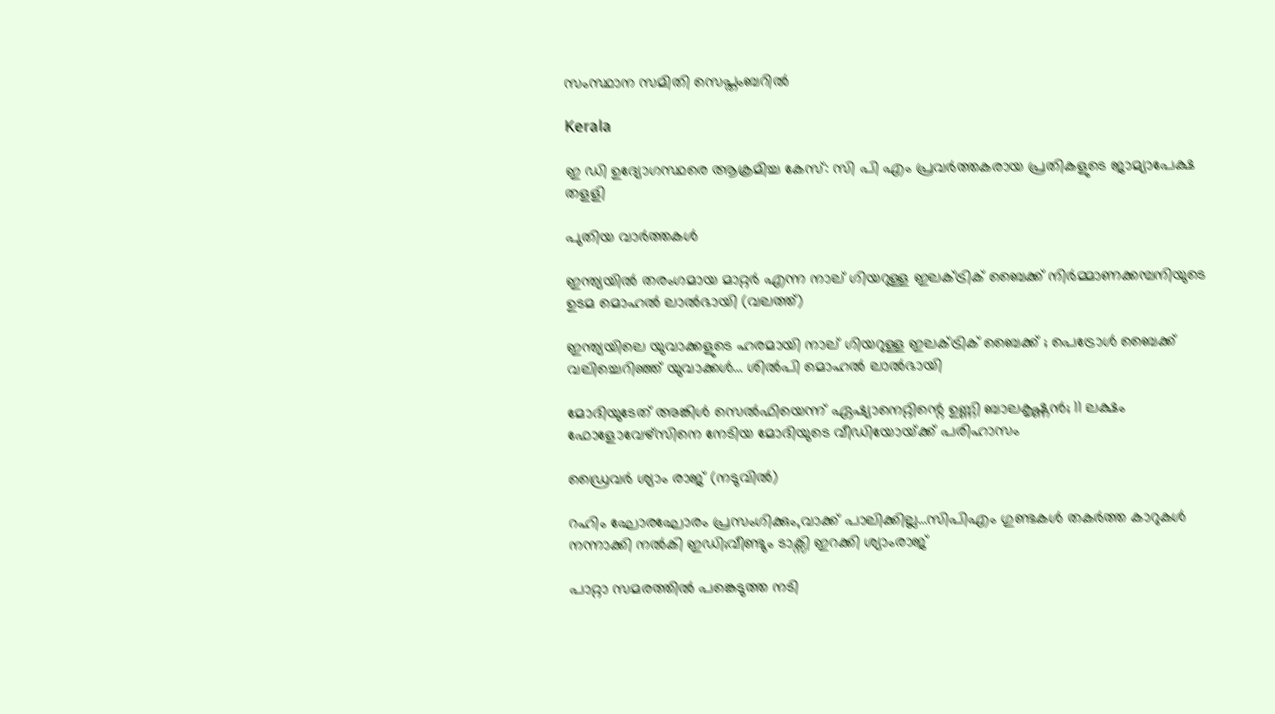സംസ്ഥാന സമിതി സെപ്തംബറില്‍

Kerala

ഇ ഡി ഉദ്യോഗസ്ഥരെ ആക്രമിച്ച കേസ്: സി പി എം പ്രവര്‍ത്തകരായ പ്രതികളുടെ ജാമ്യാപേക്ഷ തളളി

പുതിയ വാര്‍ത്തകള്‍

ഇന്ത്യയില്‍ തരംഗമായ മാറ്റര്‍ എന്ന നാല് ഗിയറുള്ള ഇലക്ട്രിക് ബൈക്ക് നിര്‍മ്മാണക്കമ്പനിയുടെ ഉടമ മൊഹല്‍ ലാല്‍ഭായി (വലത്ത്)

ഇന്ത്യയിലെ യുവാക്കളുടെ ഹരമായി നാല് ഗിയറുള്ള ഇലക്ട്രിക് ബൈക്ക് ; പെട്രോള്‍ ബൈക്ക് വലിച്ചെറിഞ്ഞ് യുവാക്കള്‍… ശില്‍പി മൊഹല്‍ ലാല്‍ഭായി

മോദിയുടേത് അങ്കിള്‍ സെല്‍ഫിയെന്ന് ഏഷ്യാനെറ്റിന്റെ ഉണ്ണി ബാലകൃഷ്ണന്‍; 11 ലക്ഷം ഫോളോവേഴ്സിനെ നേടിയ മോദിയുടെ വീഡിയോയ്‌ക്ക് പരിഹാസം

ഡ്രൈവര്‍ ശ്യാം രാജ് (നടുവില്‍)

റഹിം ഘോരഘോരം പ്രസംഗിക്കും,വാക്ക് പാലിക്കില്ല…സിപിഎം ഗുണ്ടകള്‍ തകര്‍ത്ത കാറുകള്‍ നന്നാക്കി നല്‍കി ഇഡി;വീണ്ടും ടാക്സി ഇറക്കി ശ്യാംരാജ്

പാറ്റാ സമരത്തിൽ പങ്കെടുത്ത നടി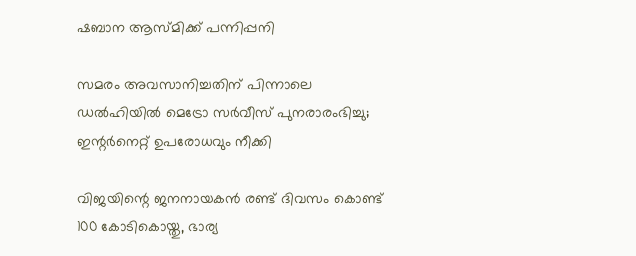ഷബാന ആസ്മിക്ക് പന്നിപ്പനി

സമരം അവസാനിച്ചതിന് പിന്നാലെ ഡല്‍ഹിയില്‍ മെട്രോ സർവീസ് പുനരാരംഭിച്ചു; ഇന്റര്‍നെറ്റ് ഉപരോധവും നീക്കി

വിജയിന്റെ ജനനായകന്‍ രണ്ട് ദിവസം കൊണ്ട് 100 കോടികൊയ്തു, ഭാര്യ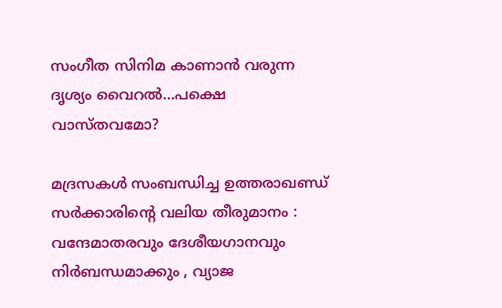സംഗീത സിനിമ കാണാന്‍ വരുന്ന ദൃശ്യം വൈറല്‍…പക്ഷെ വാസ്തവമോ?

മദ്രസകൾ സംബന്ധിച്ച ഉത്തരാഖണ്ഡ് സർക്കാരിന്റെ വലിയ തീരുമാനം : വന്ദേമാതരവും ദേശീയഗാനവും നിർബന്ധമാക്കും , വ്യാജ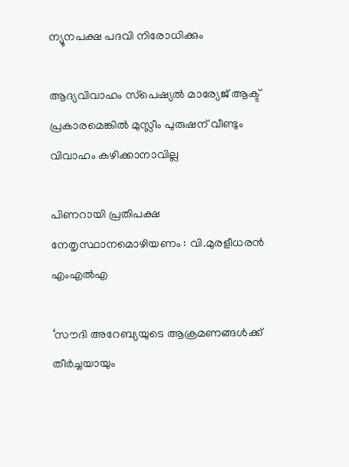ന്യൂനപക്ഷ പദവി നിരോധിക്കും

ആദ്യവിവാഹം സ്‌പെഷ്യല്‍ മാര്യേജ് ആക്ട് പ്രകാരമെങ്കില്‍ മുസ്ലീം പുരുഷന് വീണ്ടും വിവാഹം കഴിക്കാനാവില്ല

പിണറായി പ്രതിപക്ഷ നേതൃസ്ഥാനമൊഴിയണം : വി.മുരളീധരന്‍ എംഎല്‍എ

‘സൗദി അറേബ്യയുടെ ആക്രമണങ്ങൾക്ക് തീർച്ചയായും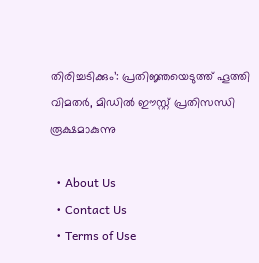തിരിച്ചടിക്കും’: പ്രതിജ്ഞയെടുത്ത് ഹൂത്തി വിമതർ, മിഡിൽ ഈസ്റ്റ് പ്രതിസന്ധി രൂക്ഷമാകുന്നു

  • About Us
  • Contact Us
  • Terms of Use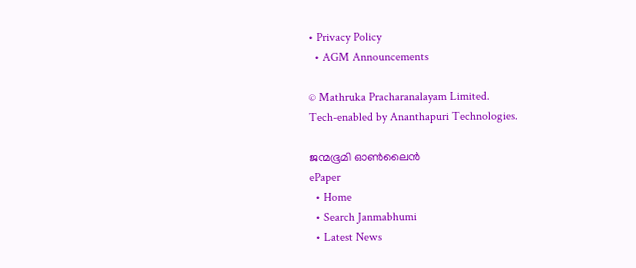• Privacy Policy
  • AGM Announcements

© Mathruka Pracharanalayam Limited.
Tech-enabled by Ananthapuri Technologies.

ജന്മഭൂമി ഓണ്‍ലൈന്‍
ePaper
  • Home
  • Search Janmabhumi
  • Latest News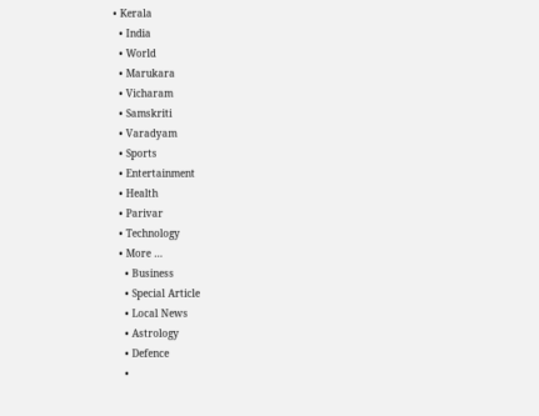• Kerala
  • India
  • World
  • Marukara
  • Vicharam
  • Samskriti
  • Varadyam
  • Sports
  • Entertainment
  • Health
  • Parivar
  • Technology
  • More …
    • Business
    • Special Article
    • Local News
    • Astrology
    • Defence
    •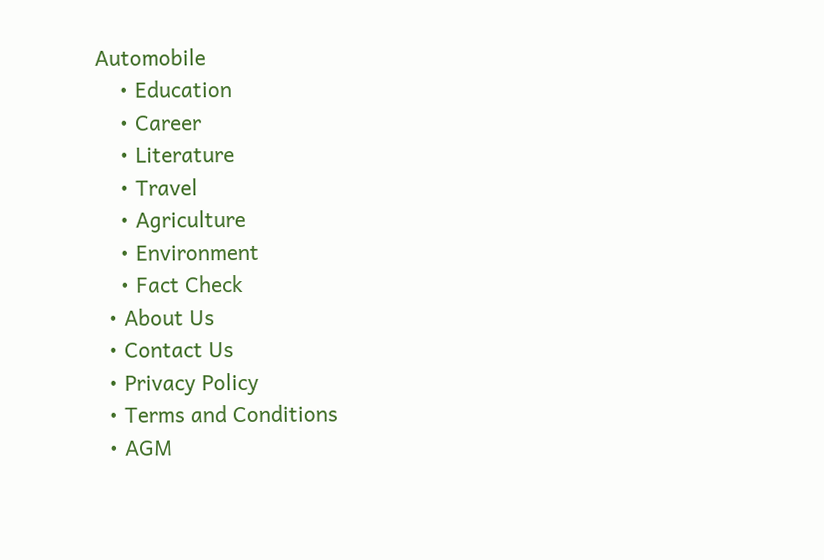Automobile
    • Education
    • Career
    • Literature
    • Travel
    • Agriculture
    • Environment
    • Fact Check
  • About Us
  • Contact Us
  • Privacy Policy
  • Terms and Conditions
  • AGM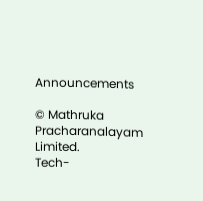Announcements

© Mathruka Pracharanalayam Limited.
Tech-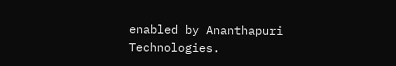enabled by Ananthapuri Technologies.